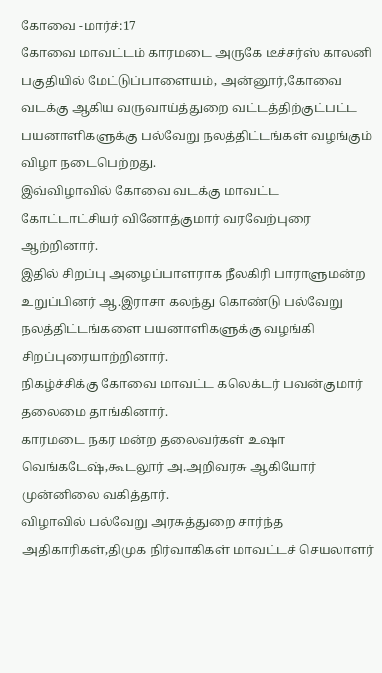கோவை -மார்ச்:17
கோவை மாவட்டம் காரமடை அருகே டீச்சர்ஸ் காலனி பகுதியில் மேட்டுப்பாளையம், அன்னூர்,கோவை வடக்கு ஆகிய வருவாய்த்துறை வட்டத்திற்குட்பட்ட பயனாளிகளுக்கு பல்வேறு நலத்திட்டங்கள் வழங்கும் விழா நடைபெற்றது.
இவ்விழாவில் கோவை வடக்கு மாவட்ட கோட்டாட்சியர் வினோத்குமார் வரவேற்புரை ஆற்றினார்.
இதில் சிறப்பு அழைப்பாளராக நீலகிரி பாராளுமன்ற உறுப்பினர் ஆ.இராசா கலந்து கொண்டு பல்வேறு நலத்திட்டங்களை பயனாளிகளுக்கு வழங்கி சிறப்புரையாற்றினார்.
நிகழ்ச்சிக்கு கோவை மாவட்ட கலெக்டர் பவன்குமார் தலைமை தாங்கினார்.
காரமடை நகர மன்ற தலைவர்கள் உஷா வெங்கடேஷ்,கூடலூர் அ.அறிவரசு ஆகியோர் முன்னிலை வகித்தார்.
விழாவில் பல்வேறு அரசுத்துறை சார்ந்த அதிகாரிகள்,திமுக நிர்வாகிகள் மாவட்டச் செயலாளர்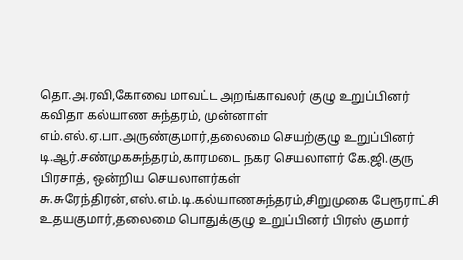தொ.அ.ரவி,கோவை மாவட்ட அறங்காவலர் குழு உறுப்பினர் கவிதா கல்யாண சுந்தரம், முன்னாள் எம்.எல்.ஏ.பா.அருண்குமார்,தலைமை செயற்குழு உறுப்பினர் டி.ஆர்.சண்முகசுந்தரம்,காரமடை நகர செயலாளர் கே.ஜி.குரு பிரசாத், ஒன்றிய செயலாளர்கள் சு.சுரேந்திரன்,எஸ்.எம்.டி.கல்யாணசுந்தரம்,சிறுமுகை பேரூராட்சி உதயகுமார்,தலைமை பொதுக்குழு உறுப்பினர் பிரஸ் குமார்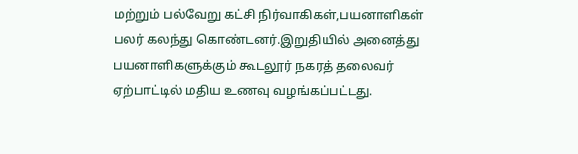மற்றும் பல்வேறு கட்சி நிர்வாகிகள்,பயனாளிகள் பலர் கலந்து கொண்டனர்.இறுதியில் அனைத்து பயனாளிகளுக்கும் கூடலூர் நகரத் தலைவர் ஏற்பாட்டில் மதிய உணவு வழங்கப்பட்டது.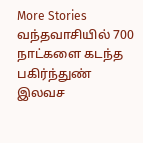More Stories
வந்தவாசியில் 700 நாட்களை கடந்த பகிர்ந்துண் இலவச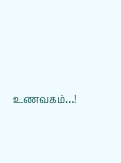உணவகம்…!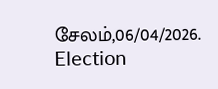சேலம்,06/04/2026.
Election